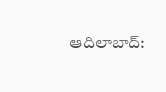ఆదిలాబాద్: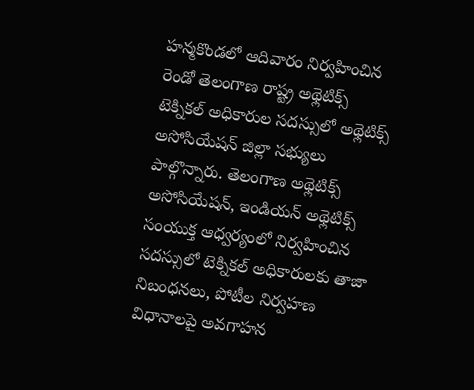హన్మకొండలో ఆదివారం నిర్వహించిన రెండో తెలంగాణ రాష్ట్ర అథ్లెటిక్స్ టెక్నికల్ అధికారుల సదస్సులో అథ్లెటిక్స్ అసోసియేషన్ జిల్లా సభ్యులు పాల్గొన్నారు. తెలంగాణ అథ్లెటిక్స్ అసోసియేషన్, ఇండియన్ అథ్లెటిక్స్ సంయుక్త ఆధ్వర్యంలో నిర్వహించిన సదస్సులో టెక్నికల్ అధికారులకు తాజా నిబంధనలు, పోటీల నిర్వహణ విధానాలపై అవగాహన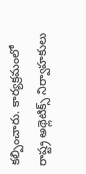కల్పించారు. కార్యక్రమంలో రాష్ట్ర అథ్లెటిక్స్ నిర్వాహకులు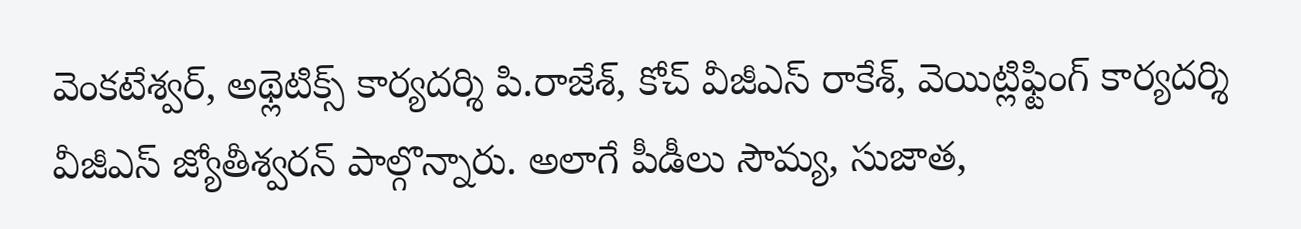వెంకటేశ్వర్, అథ్లెటిక్స్ కార్యదర్శి పి.రాజేశ్, కోచ్ వీజీఎస్ రాకేశ్, వెయిట్లిఫ్టింగ్ కార్యదర్శి వీజీఎస్ జ్యోతీశ్వరన్ పాల్గొన్నారు. అలాగే పీడీలు సౌమ్య, సుజాత,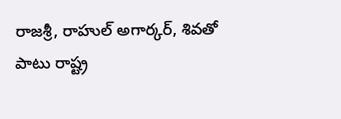రాజశ్రీ, రాహుల్ అగార్కర్, శివతో పాటు రాష్ట్ర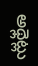అథ్లెట్లు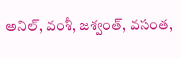అనిల్, వంశీ, జశ్వంత్, వసంత,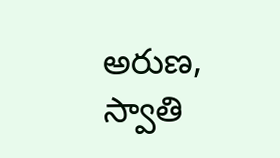అరుణ, స్వాతి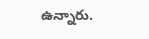ఉన్నారు.